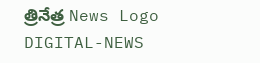త్రినేత్ర News Logo
DIGITAL-NEWS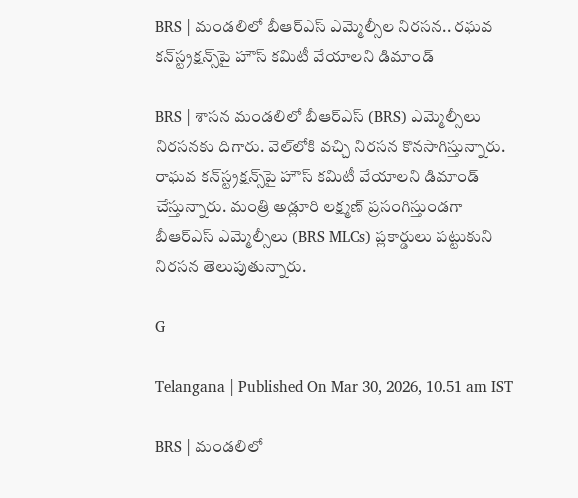BRS | మండలిలో బీఆర్‌ఎస్‌ ఎమ్మెల్సీల నిరసన.. ర‌ఘ‌వ క‌న్‌స్ట్ర‌క్ష‌న్స్‌పై హౌస్ క‌మిటీ వేయాల‌ని డిమాండ్‌

BRS | శాస‌న మండ‌లిలో బీఆర్ఎస్ (BRS) ఎమ్మెల్సీలు నిర‌స‌న‌కు దిగారు. వెల్‌లోకి వచ్చి నిరసన కొన‌సాగిస్తున్నారు. రాఘవ కన్‌స్ట్రక్షన్స్‌పై హౌస్‌ కమిటీ వేయాలని డిమాండ్ చేస్తున్నారు. మంత్రి అడ్లూరి లక్ష్మణ్‌ ప్రసంగిస్తుండగా బీఆర్‌ఎస్‌ ఎమ్మెల్సీలు (BRS MLCs) ప్లకార్డులు పట్టుకుని నిరసన తెలుపుతున్నారు.

G

Telangana | Published On Mar 30, 2026, 10.51 am IST

BRS | మండలిలో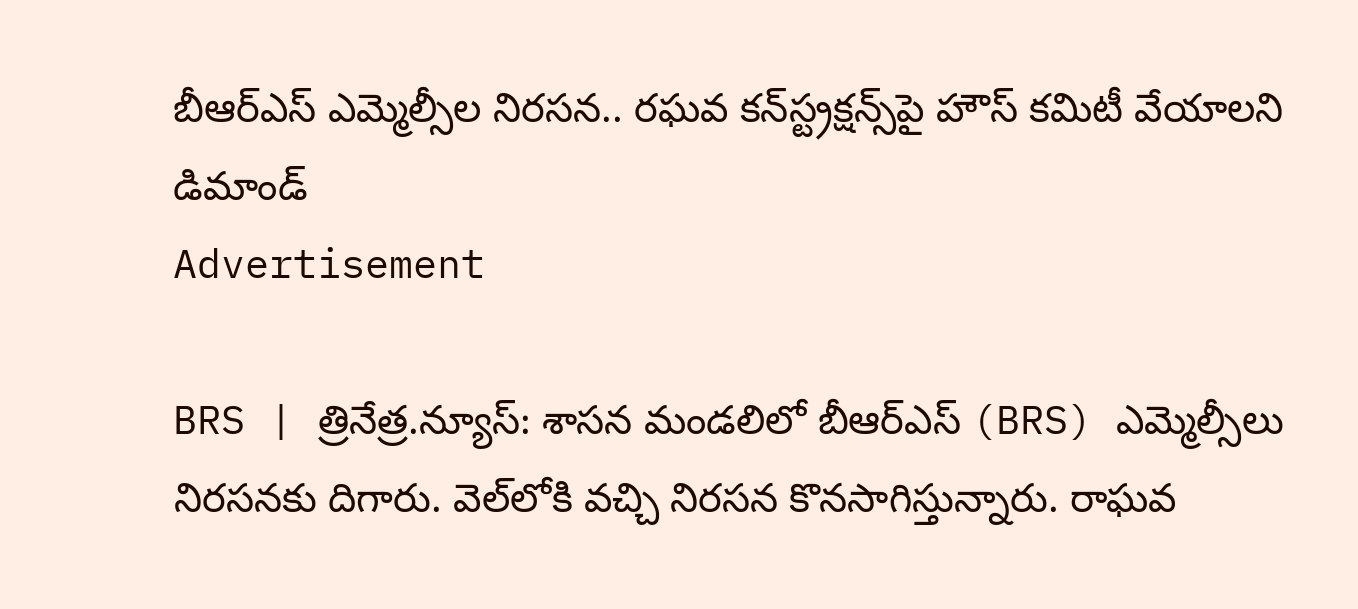బీఆర్‌ఎస్‌ ఎమ్మెల్సీల నిరసన.. ర‌ఘ‌వ క‌న్‌స్ట్ర‌క్ష‌న్స్‌పై హౌస్ క‌మిటీ వేయాల‌ని డిమాండ్‌
Advertisement

BRS | త్రినేత్ర‌.న్యూస్‌: శాస‌న మండ‌లిలో బీఆర్ఎస్ (BRS) ఎమ్మెల్సీలు నిర‌స‌న‌కు దిగారు. వెల్‌లోకి వచ్చి నిరసన కొన‌సాగిస్తున్నారు. రాఘవ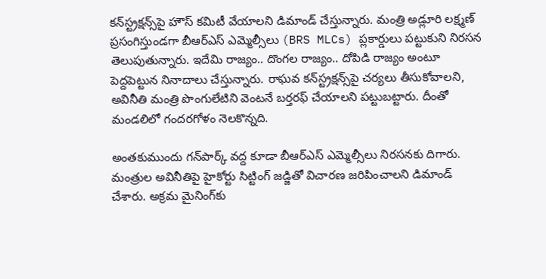కన్‌స్ట్రక్షన్స్‌పై హౌస్‌ కమిటీ వేయాలని డిమాండ్ చేస్తున్నారు. మంత్రి అడ్లూరి లక్ష్మణ్‌ ప్రసంగిస్తుండగా బీఆర్‌ఎస్‌ ఎమ్మెల్సీలు (BRS MLCs) ప్లకార్డులు పట్టుకుని నిరసన తెలుపుతున్నారు. ఇదేమి రాజ్యం.. దొంగ‌ల రాజ్యం.. దోపిడి రాజ్యం అంటూ పెద్ద‌పెట్టున నినాదాలు చేస్తున్నారు. రాఘ‌వ క‌న్‌స్ట్ర‌క్ష‌న్స్‌పై చ‌ర్య‌లు తీసుకోవాల‌ని, అవినీతి మంత్రి పొంగులేటిని వెంట‌నే బ‌ర్త‌ర‌ఫ్ చేయాల‌ని ప‌ట్టుబ‌ట్టారు. దీంతో మండ‌లిలో గంద‌ర‌గోళం నెల‌కొన్న‌ది.

అంత‌కుముందు గ‌న్‌పార్క్ వ‌ద్ద కూడా బీఆర్ఎస్ ఎమ్మెల్సీలు నిర‌స‌న‌కు దిగారు. మంత్రుల అవినీతిపై హైకోర్టు సిట్టింగ్ జడ్జితో విచారణ జరిపించాలని డిమాండ్‌ చేశారు. అక్రమ మైనింగ్‌కు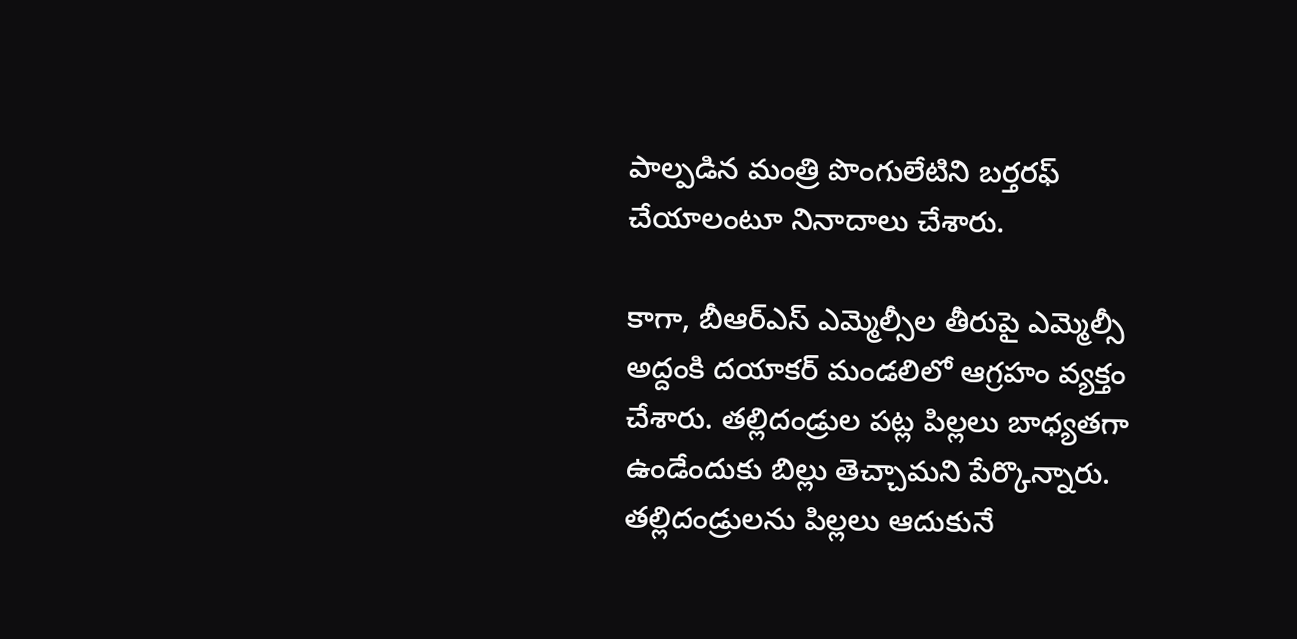పాల్పడిన మంత్రి పొంగులేటిని బర్తరఫ్ చేయాలంటూ నినాదాలు చేశారు.

కాగా, బీఆర్ఎస్ ఎమ్మెల్సీల తీరుపై ఎమ్మెల్సీ అద్దంకి ద‌యాక‌ర్‌ మండ‌లిలో ఆగ్ర‌హం వ్య‌క్తం చేశారు. తల్లిదండ్రుల పట్ల పిల్లలు బాధ్యతగా ఉండేందుకు బిల్లు తెచ్చామని పేర్కొన్నారు. తల్లిదండ్రులను పిల్లలు ఆదుకునే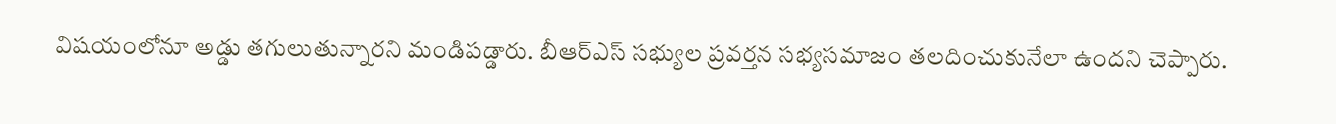విషయంలోనూ అడ్డు తగులుతున్నారని మండిప‌డ్డారు. బీఆర్‌ఎస్‌ సభ్యుల ప్రవర్తన సభ్యసమాజం తలదించుకునేలా ఉందని చెప్పారు.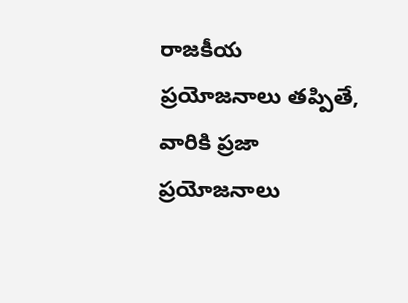రాజకీయ ప్రయోజనాలు తప్పితే, వారికి ప్రజా ప్రయోజనాలు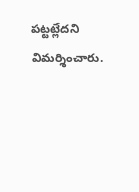పట్టట్లేదని విమ‌ర్శించారు.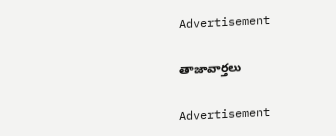Advertisement

తాజావార్తలు

Advertisement